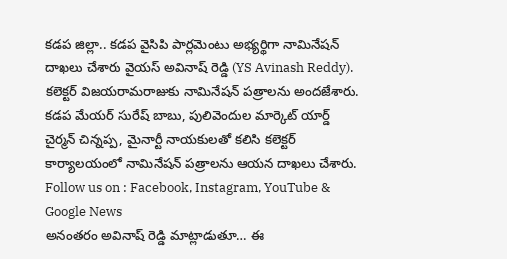కడప జిల్లా.. కడప వైసిపి పార్లమెంటు అభ్యర్థిగా నామినేషన్ దాఖలు చేశారు వైయస్ అవినాష్ రెడ్డి (YS Avinash Reddy). కలెక్టర్ విజయరామరాజుకు నామినేషన్ పత్రాలను అందజేశారు. కడప మేయర్ సురేష్ బాబు, పులివెందుల మార్కెట్ యార్డ్ చైర్మన్ చిన్నప్ప, మైనార్టీ నాయకులతో కలిసి కలెక్టర్ కార్యాలయంలో నామినేషన్ పత్రాలను ఆయన దాఖలు చేశారు.
Follow us on : Facebook, Instagram, YouTube & Google News
అనంతరం అవినాష్ రెడ్డి మాట్లాడుతూ… ఈ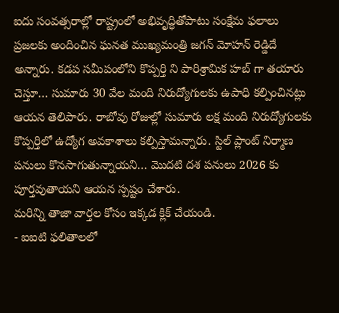ఐదు సంవత్సరాల్లో రాష్ట్రంలో అభివృద్ధితోపాటు సంక్షేమ ఫలాలు ప్రజలకు అందించిన ఘనత ముఖ్యమంత్రి జగన్ మోహన్ రెడ్డిదే అన్నారు. కడప సమీపంలోని కొప్పర్తి ని పారిశ్రామిక హబ్ గా తయారు చెస్తూ… సుమారు 30 వేల మంది నిరుద్యోగులకు ఉపాధి కల్పించినట్లు ఆయన తెలిపారు. రాబోవు రోజుల్లో సుమారు లక్ష మంది నిరుద్యోగులకు కొప్పర్తిలో ఉద్యోగ అవకాశాలు కల్పిస్తామన్నారు. స్టిల్ ప్లాంట్ నిర్మాణ పనులు కొనసాగుతున్నాయని… మొదటి దశ పనులు 2026 కు పూర్తవుతాయని ఆయన స్పష్టం చేశారు.
మరిన్ని తాజా వార్తల కోసం ఇక్కడ క్లిక్ చేయండి.
- ఐఐటి ఫలితాలలో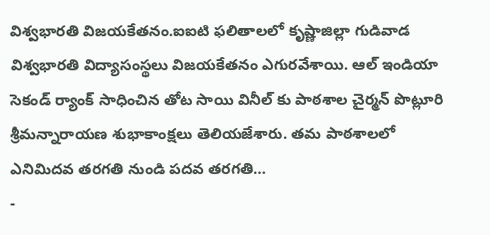విశ్వభారతి విజయకేతనం.ఐఐటి ఫలితాలలో కృష్ణాజిల్లా గుడివాడ విశ్వభారతి విద్యాసంస్థలు విజయకేతనం ఎగురవేశాయి. ఆల్ ఇండియా సెకండ్ ర్యాంక్ సాధించిన తోట సాయి వినీల్ కు పాఠశాల చైర్మన్ పొట్లూరి శ్రీమన్నారాయణ శుభాకాంక్షలు తెలియజేశారు. తమ పాఠశాలలో ఎనిమిదవ తరగతి నుండి పదవ తరగతి…
-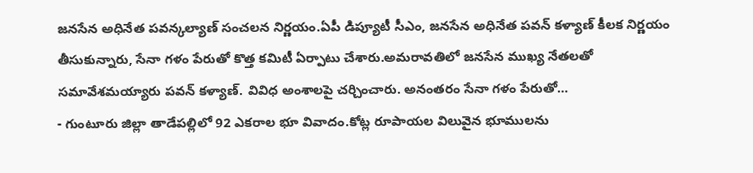జనసేన అధినేత పవన్కల్యాణ్ సంచలన నిర్ణయం.ఏపీ డిప్యూటీ సీఎం, జనసేన అధినేత పవన్ కళ్యాణ్ కీలక నిర్ణయం తీసుకున్నారు, సేనా గళం పేరుతో కొత్త కమిటీ ఏర్పాటు చేశారు.అమరావతిలో జనసేన ముఖ్య నేతలతో సమావేశమయ్యారు పవన్ కళ్యాణ్. వివిధ అంశాలపై చర్చించారు. అనంతరం సేనా గళం పేరుతో…
- గుంటూరు జిల్లా తాడేపల్లిలో 92 ఎకరాల భూ వివాదం.కోట్ల రూపాయల విలువైన భూములను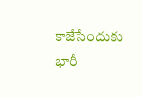కాజేసేందుకు భారీ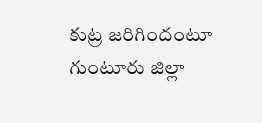కుట్ర జరిగిందంటూ గుంటూరు జిల్లా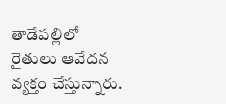తాడేపల్లిలో రైతులు ఆవేదన వ్యక్తం చేస్తున్నారు.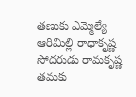తణుకు ఎమ్మెల్యే ఆరిమిల్లి రాధాకృష్ణ సోదరుడు రామకృష్ణ తమకు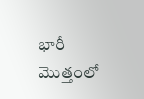భారీ మొత్తంలో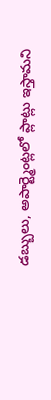డబ్బులు, అపార్ట్మెంట్లలో ప్లాట్లు ఇస్తామని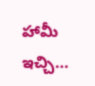హామీ ఇచ్చి…